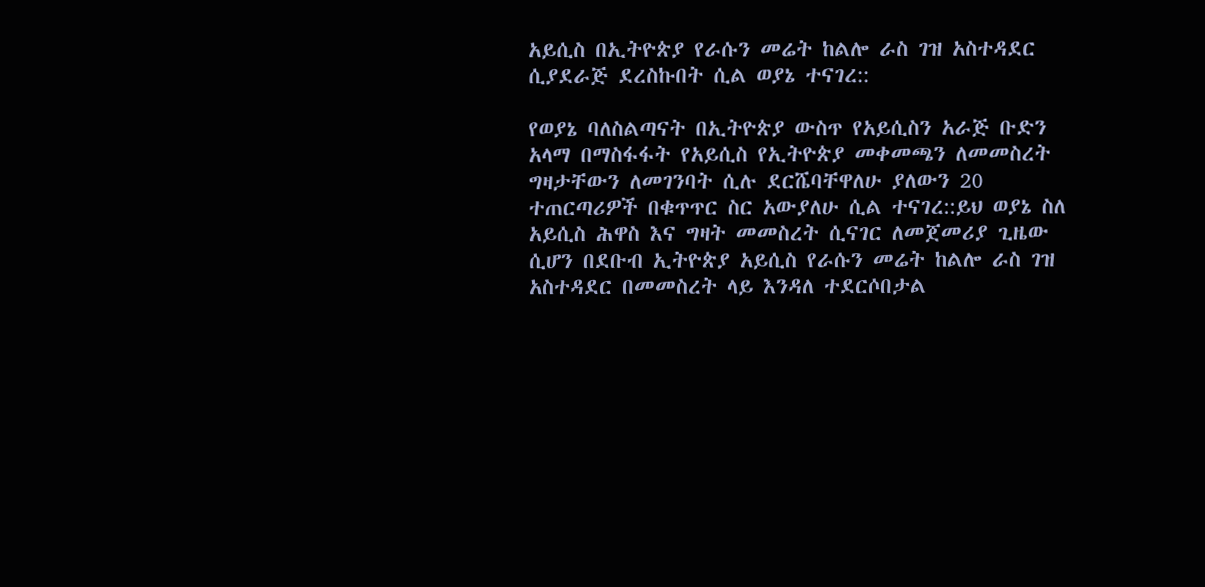አይሲስ በኢትዮጵያ የራሱን መሬት ከልሎ ራስ ገዝ አስተዳደር ሲያደራጅ ደረስኩበት ሲል ወያኔ ተናገረ::

የወያኔ ባለስልጣናት በኢትዮጵያ ውስጥ የአይሲስን አራጅ ቡድን አላማ በማስፋፋት የአይሲስ የኢትዮጵያ መቀመጫን ለመመስረት ግዛታቸውን ለመገንባት ሲሉ ደርሼባቸዋለሁ ያለውን 20 ተጠርጣሪዎች በቁጥጥር ስር አውያለሁ ሲል ተናገረ::ይህ ወያኔ ስለ አይሲስ ሕዋስ እና ግዛት መመስረት ሲናገር ለመጀመሪያ ጊዜው ሲሆን በደቡብ ኢትዮጵያ አይሲስ የራሱን መሬት ከልሎ ራስ ገዝ አስተዳደር በመመስረት ላይ እንዳለ ተደርሶበታል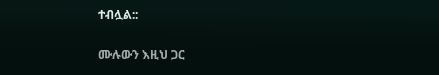ተብሏል::

ሙሉውን እዚህ ጋር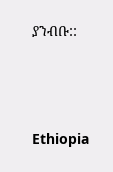ያንብቡ::



Ethiopia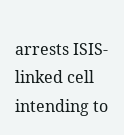arrests ISIS-linked cell intending to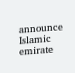announce Islamic emirate